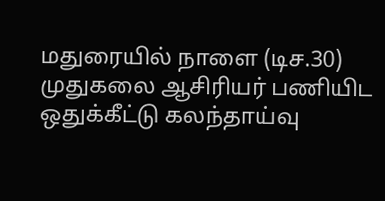மதுரையில் நாளை (டிச.30) முதுகலை ஆசிரியர் பணியிட ஒதுக்கீட்டு கலந்தாய்வு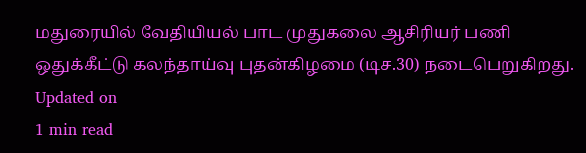மதுரையில் வேதியியல் பாட முதுகலை ஆசிரியர் பணி ஒதுக்கீட்டு கலந்தாய்வு புதன்கிழமை (டிச.30) நடைபெறுகிறது.
Updated on
1 min read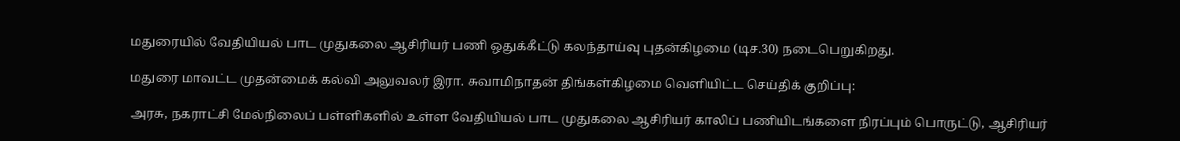மதுரையில் வேதியியல் பாட முதுகலை ஆசிரியர் பணி ஒதுக்கீட்டு கலந்தாய்வு புதன்கிழமை (டிச.30) நடைபெறுகிறது.

மதுரை மாவட்ட முதன்மைக் கல்வி அலுவலர் இரா. சுவாமிநாதன் திங்கள்கிழமை வெளியிட்ட செய்திக் குறிப்பு:

அரசு, நகராட்சி மேல்நிலைப் பள்ளிகளில் உள்ள வேதியியல் பாட முதுகலை ஆசிரியர் காலிப் பணியிடங்களை நிரப்பும் பொருட்டு, ஆசிரியர்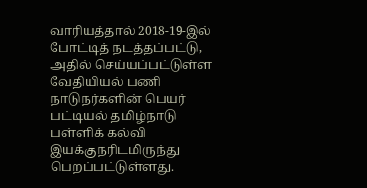வாரியத்தால் 2018-19-இல் போட்டித் நடத்தப்பட்டு, அதில் செய்யப்பட்டுள்ள வேதியியல் பணி நாடுநர்களின் பெயர் பட்டியல் தமிழ்நாடு பள்ளிக் கல்வி இயக்குநரிடமிருந்து பெறப்பட்டுள்ளது.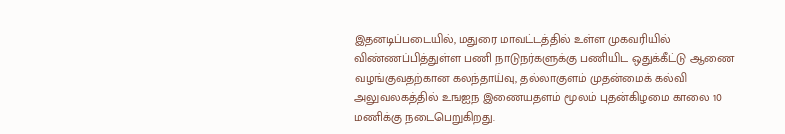இதனடிப்படையில், மதுரை மாவட்டத்தில் உள்ள முகவரியில் விண்ணப்பித்துள்ள பணி நாடுநர்களுக்கு பணியிட ஒதுக்கீட்டு ஆணை வழங்குவதற்கான கலந்தாய்வு, தல்லாகுளம் முதன்மைக் கல்வி அலுவலகத்தில் உஙஐந இணையதளம் மூலம் புதன்கிழமை காலை 10 மணிக்கு நடைபெறுகிறது.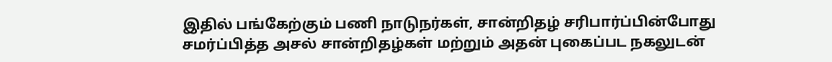இதில் பங்கேற்கும் பணி நாடுநர்கள், சான்றிதழ் சரிபார்ப்பின்போது சமர்ப்பித்த அசல் சான்றிதழ்கள் மற்றும் அதன் புகைப்பட நகலுடன்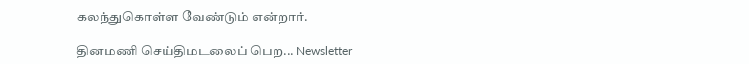கலந்துகொள்ள வேண்டும் என்றார்.

தினமணி செய்திமடலைப் பெற... Newsletter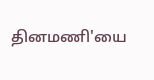தினமணி'யை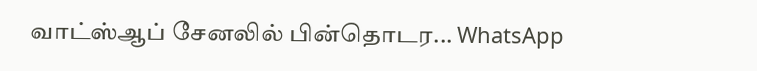வாட்ஸ்ஆப் சேனலில் பின்தொடர... WhatsApp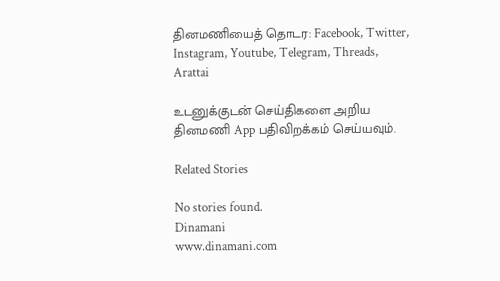தினமணியைத் தொடர: Facebook, Twitter, Instagram, Youtube, Telegram, Threads, Arattai

உடனுக்குடன் செய்திகளை அறிய தினமணி App பதிவிறக்கம் செய்யவும்.

Related Stories

No stories found.
Dinamani
www.dinamani.com